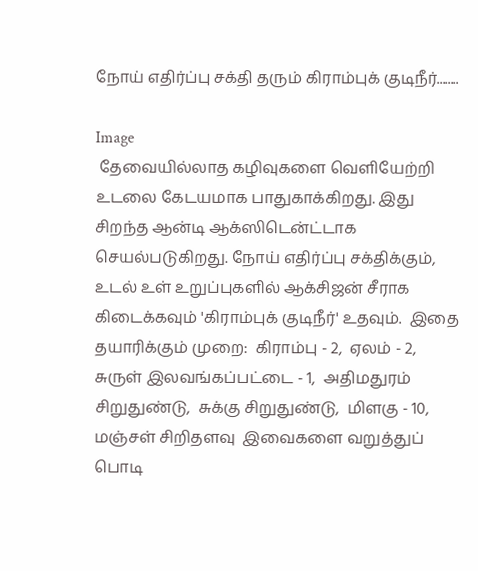நோய் எதிர்ப்பு சக்தி தரும் கிராம்புக் குடிநீர்........

Image
 தேவையில்லாத கழிவுகளை வெளியேற்றி உடலை கேடயமாக பாதுகாக்கிறது. இது சிறந்த ஆன்டி ஆக்ஸிடென்ட்டாக செயல்படுகிறது. நோய் எதிர்ப்பு சக்திக்கும், உடல் உள் உறுப்புகளில் ஆக்சிஜன் சீராக கிடைக்கவும் 'கிராம்புக் குடிநீர்' உதவும்.  இதை தயாரிக்கும் முறை:  கிராம்பு - 2,  ஏலம் - 2,  சுருள் இலவங்கப்பட்டை - 1,  அதிமதுரம் சிறுதுண்டு,  சுக்கு சிறுதுண்டு,  மிளகு - 10,  மஞ்சள் சிறிதளவு  இவைகளை வறுத்துப் பொடி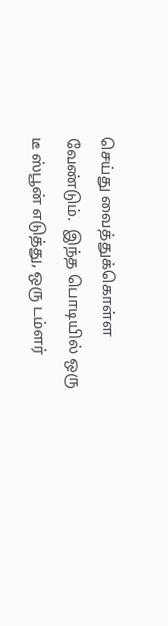செய்து வைத்துக்கொள்ள வேண்டும்.  இந்த பொடியில் ஒரு டீ ஸ்பூன் எடுத்து, ஒரு டம்ளர்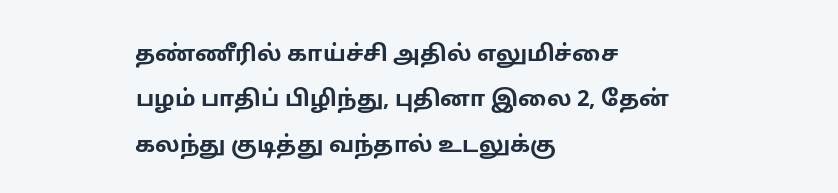தண்ணீரில் காய்ச்சி அதில் எலுமிச்சை பழம் பாதிப் பிழிந்து, புதினா இலை 2, தேன் கலந்து குடித்து வந்தால் உடலுக்கு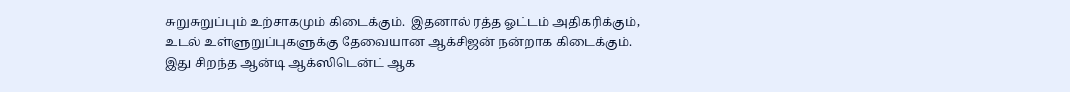சுறுசுறுப்பும் உற்சாகமும் கிடைக்கும்.  இதனால் ரத்த ஓட்டம் அதிகரிக்கும், உடல் உள்ளுறுப்புகளுக்கு தேவையான ஆக்சிஜன் நன்றாக கிடைக்கும்.  இது சிறந்த ஆன்டி ஆக்ஸிடென்ட் ஆக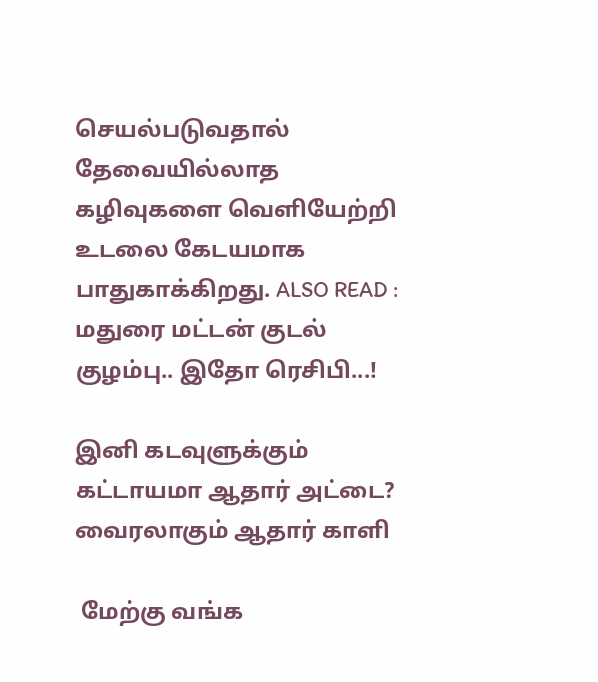செயல்படுவதால் தேவையில்லாத கழிவுகளை வெளியேற்றி உடலை கேடயமாக பாதுகாக்கிறது. ALSO READ :  மதுரை மட்டன் குடல் குழம்பு.. இதோ ரெசிபி...!

இனி கடவுளுக்கும் கட்டாயமா ஆதார் அட்டை? வைரலாகும் ஆதார் காளி

 மேற்கு வங்க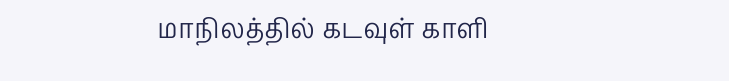மாநிலத்தில் கடவுள் காளி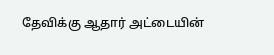தேவிக்கு ஆதார் அட்டையின்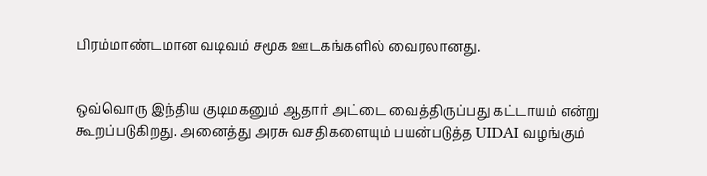பிரம்மாண்டமான வடிவம் சமூக ஊடகங்களில் வைரலானது.


ஒவ்வொரு இந்திய குடிமகனும் ஆதார் அட்டை வைத்திருப்பது கட்டாயம் என்று கூறப்படுகிறது. அனைத்து அரசு வசதிகளையும் பயன்படுத்த UIDAI வழங்கும்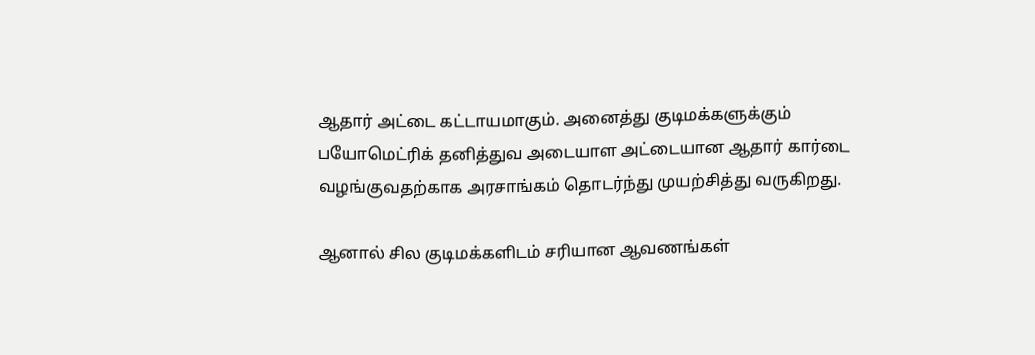ஆதார் அட்டை கட்டாயமாகும். அனைத்து குடிமக்களுக்கும் பயோமெட்ரிக் தனித்துவ அடையாள அட்டையான ஆதார் கார்டை வழங்குவதற்காக அரசாங்கம் தொடர்ந்து முயற்சித்து வருகிறது.

ஆனால் சில குடிமக்களிடம் சரியான ஆவணங்கள்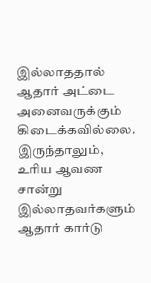இல்லாததால் ஆதார் அட்டை அனைவருக்கும் கிடைக்கவில்லை. இருந்தாலும், உரிய ஆவண சான்று இல்லாதவர்களும் ஆதார் கார்டு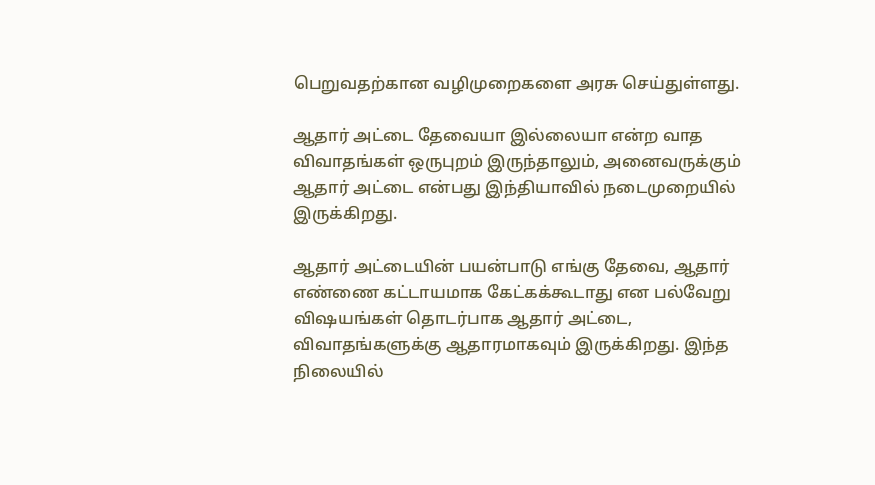பெறுவதற்கான வழிமுறைகளை அரசு செய்துள்ளது.

ஆதார் அட்டை தேவையா இல்லையா என்ற வாத விவாதங்கள் ஒருபுறம் இருந்தாலும், அனைவருக்கும் ஆதார் அட்டை என்பது இந்தியாவில் நடைமுறையில் இருக்கிறது.

ஆதார் அட்டையின் பயன்பாடு எங்கு தேவை, ஆதார் எண்ணை கட்டாயமாக கேட்கக்கூடாது என பல்வேறு விஷயங்கள் தொடர்பாக ஆதார் அட்டை, விவாதங்களுக்கு ஆதாரமாகவும் இருக்கிறது. இந்த நிலையில்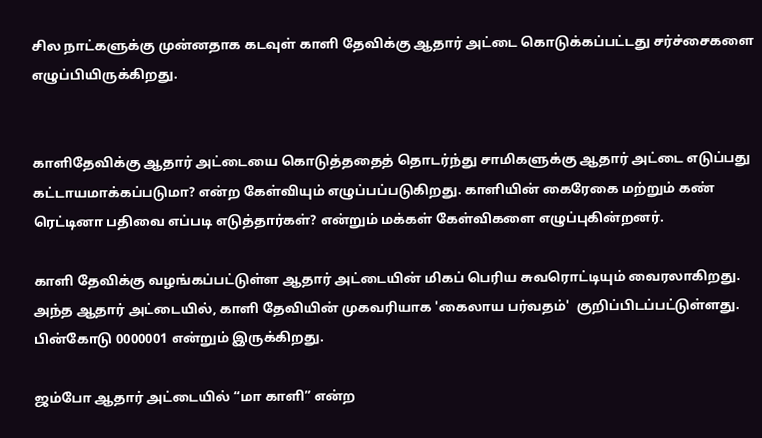சில நாட்களுக்கு முன்னதாக கடவுள் காளி தேவிக்கு ஆதார் அட்டை கொடுக்கப்பட்டது சர்ச்சைகளை எழுப்பியிருக்கிறது.


காளிதேவிக்கு ஆதார் அட்டையை கொடுத்ததைத் தொடர்ந்து சாமிகளுக்கு ஆதார் அட்டை எடுப்பது கட்டாயமாக்கப்படுமா? என்ற கேள்வியும் எழுப்பப்படுகிறது. காளியின் கைரேகை மற்றும் கண் ரெட்டினா பதிவை எப்படி எடுத்தார்கள்? என்றும் மக்கள் கேள்விகளை எழுப்புகின்றனர்.

காளி தேவிக்கு வழங்கப்பட்டுள்ள ஆதார் அட்டையின் மிகப் பெரிய சுவரொட்டியும் வைரலாகிறது. அந்த ஆதார் அட்டையில், காளி தேவியின் முகவரியாக 'கைலாய பர்வதம்'  குறிப்பிடப்பட்டுள்ளது. பின்கோடு 0000001 என்றும் இருக்கிறது.

ஜம்போ ஆதார் அட்டையில் “மா காளி” என்ற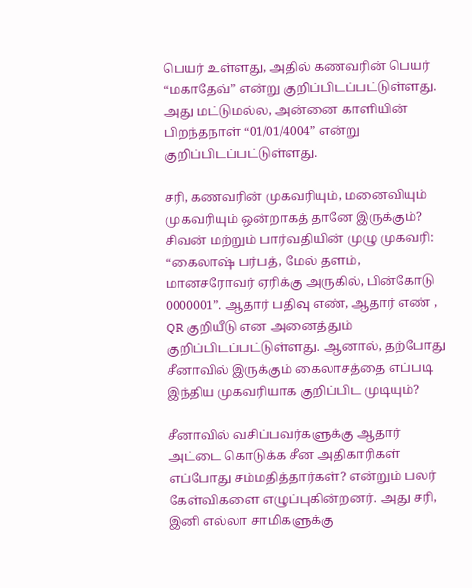பெயர் உள்ளது, அதில் கணவரின் பெயர் “மகாதேவ்” என்று குறிப்பிடப்பட்டுள்ளது. அது மட்டுமல்ல, அன்னை காளியின் பிறந்தநாள் “01/01/4004” என்று குறிப்பிடப்பட்டுள்ளது.

சரி, கணவரின் முகவரியும், மனைவியும் முகவரியும் ஒன்றாகத் தானே இருக்கும்? சிவன் மற்றும் பார்வதியின் முழு முகவரி: “கைலாஷ் பர்பத், மேல் தளம், மானசரோவர் ஏரிக்கு அருகில், பின்கோடு 0000001”. ஆதார் பதிவு எண், ஆதார் எண் , QR குறியீடு என அனைத்தும் குறிப்பிடப்பட்டுள்ளது. ஆனால், தற்போது சீனாவில் இருக்கும் கைலாசத்தை எப்படி இந்திய முகவரியாக குறிப்பிட முடியும்?

சீனாவில் வசிப்பவர்களுக்கு ஆதார் அட்டை கொடுக்க சீன அதிகாரிகள் எப்போது சம்மதித்தார்கள்? என்றும் பலர் கேள்விகளை எழுப்புகின்றனர். அது சரி, இனி எல்லா சாமிகளுக்கு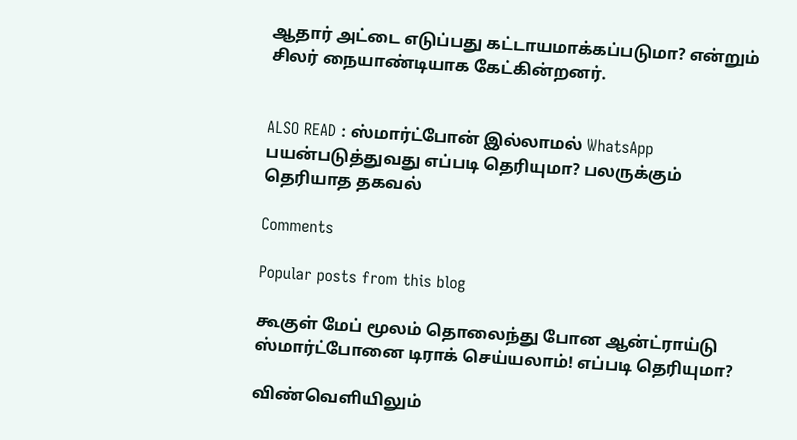ஆதார் அட்டை எடுப்பது கட்டாயமாக்கப்படுமா? என்றும் சிலர் நையாண்டியாக கேட்கின்றனர்.


ALSO READ : ஸ்மார்ட்போன் இல்லாமல் WhatsApp பயன்படுத்துவது எப்படி தெரியுமா? பலருக்கும் தெரியாத தகவல்

Comments

Popular posts from this blog

கூகுள் மேப் மூலம் தொலைந்து போன ஆன்ட்ராய்டு ஸ்மார்ட்போனை டிராக் செய்யலாம்! எப்படி தெரியுமா?

விண்வெளியிலும்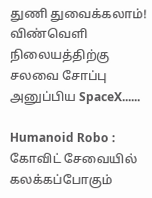துணி துவைக்கலாம்! விண்வெளி நிலையத்திற்கு சலவை சோப்பு அனுப்பிய SpaceX......

Humanoid Robo : கோவிட் சேவையில் கலக்கப்போகும்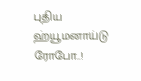புதிய ஹ்யூமனாய்டு ரோபோ..!